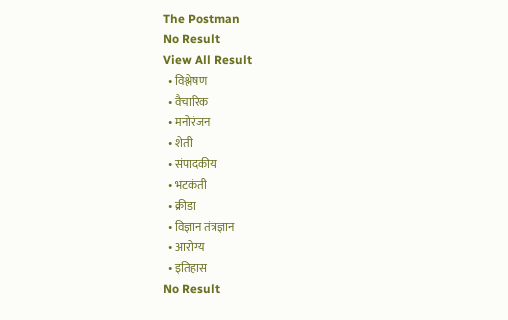The Postman
No Result
View All Result
  • विश्लेषण
  • वैचारिक
  • मनोरंजन
  • शेती
  • संपादकीय
  • भटकंती
  • क्रीडा
  • विज्ञान तंत्रज्ञान
  • आरोग्य
  • इतिहास
No Result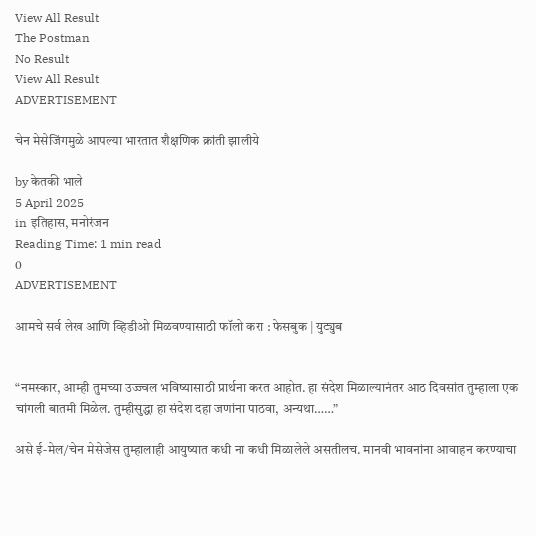View All Result
The Postman
No Result
View All Result
ADVERTISEMENT

चेन मेसेजिंगमुळे आपल्या भारतात शैक्षणिक क्रांती झालीये

by केतकी भाले
5 April 2025
in इतिहास, मनोरंजन
Reading Time: 1 min read
0
ADVERTISEMENT

आमचे सर्व लेख आणि व्हिडीओ मिळवण्यासाठी फॉलो करा : फेसबुक | युट्युब


“नमस्कार, आम्ही तुमच्या उज्ज्वल भविष्यासाठी प्रार्थना करत आहोत. हा संदेश मिळाल्यानंतर आठ दिवसांत तुम्हाला एक चांगली बातमी मिळेल. तुम्हीसुद्धा हा संदेश दहा जणांना पाठवा, अन्यथा……”

असे ई-मेल/चेन मेसेजेस तुम्हालाही आयुष्यात कधी ना कधी मिळालेले असतीलच. मानवी भावनांना आवाहन करण्याचा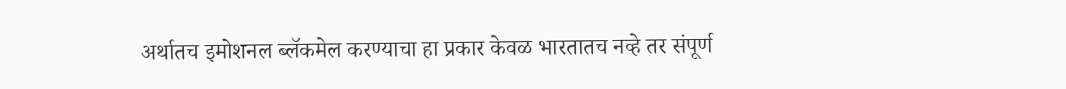अर्थातच इमोशनल ब्लॅकमेल करण्याचा हा प्रकार केवळ भारतातच नव्हे तर संपूर्ण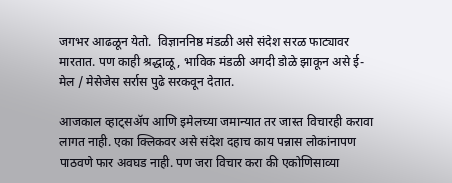जगभर आढळून येतो.  विज्ञाननिष्ठ मंडळी असे संदेश सरळ फाट्यावर मारतात. पण काही श्रद्धाळू, भाविक मंडळी अगदी डोळे झाकून असे ई-मेल / मेसेजेस सर्रास पुढे सरकवून देतात.

आजकाल व्हाट्सॲप आणि इमेलच्या जमान्यात तर जास्त विचारही करावा लागत नाही. एका क्लिकवर असे संदेश दहाच काय पन्नास लोकांनापण पाठवणे फार अवघड नाही. पण जरा विचार करा की एकोणिसाव्या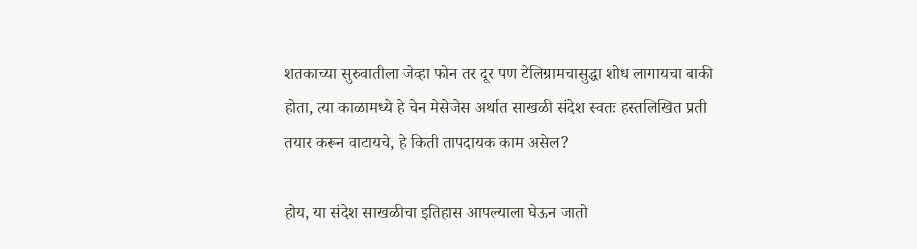शतकाच्या सुरुवातीला जेव्हा फोन तर दूर पण टेलिग्रामचासुद्धा शोध लागायचा बाकी होता, त्या काळामध्ये हे चेन मेसेजेस अर्थात साखळी संदेश स्वतः हस्तलिखित प्रती तयार करून वाटायचे, हे किती तापदायक काम असेल?

होय, या संदेश साखळीचा इतिहास आपल्याला घेऊन जातो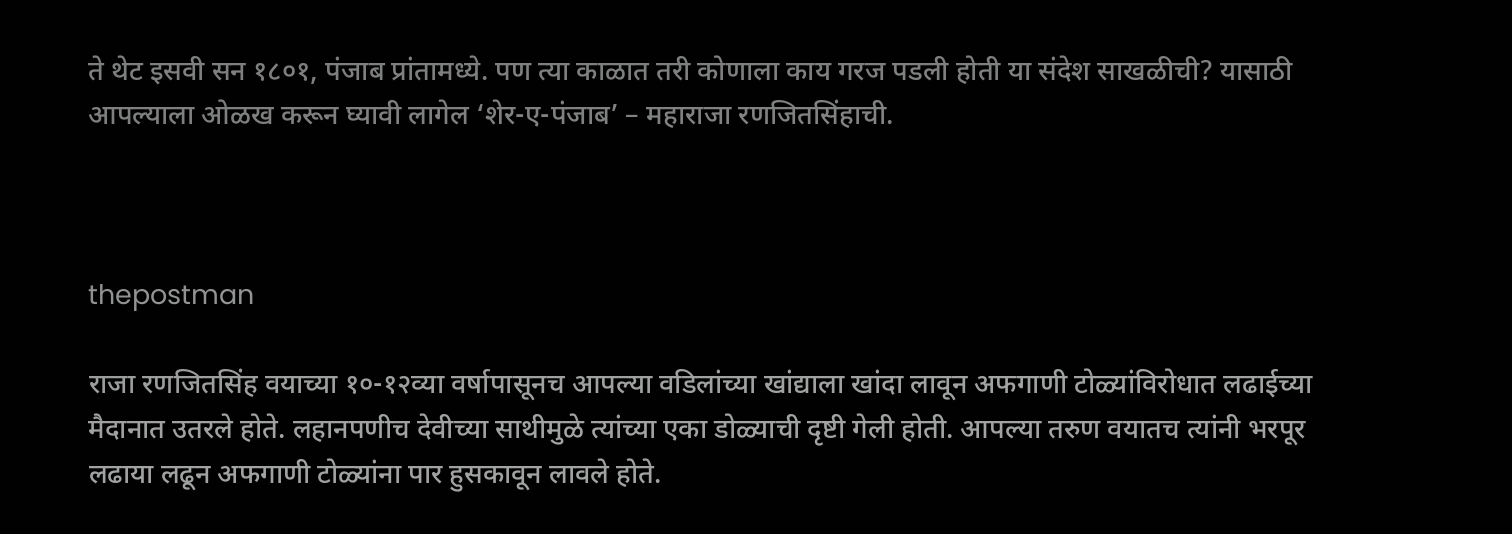ते थेट इसवी सन १८०१, पंजाब प्रांतामध्ये. पण त्या काळात तरी कोणाला काय गरज पडली होती या संदेश साखळीची? यासाठी आपल्याला ओळख करून घ्यावी लागेल ‘शेर-ए-पंजाब’ – महाराजा रणजितसिंहाची.



thepostman

राजा रणजितसिंह वयाच्या १०-१२व्या वर्षापासूनच आपल्या वडिलांच्या खांद्याला खांदा लावून अफगाणी टोळ्यांविरोधात लढाईच्या मैदानात उतरले होते. लहानपणीच देवीच्या साथीमुळे त्यांच्या एका डोळ्याची दृष्टी गेली होती. आपल्या तरुण वयातच त्यांनी भरपूर लढाया लढून अफगाणी टोळ्यांना पार हुसकावून लावले होते.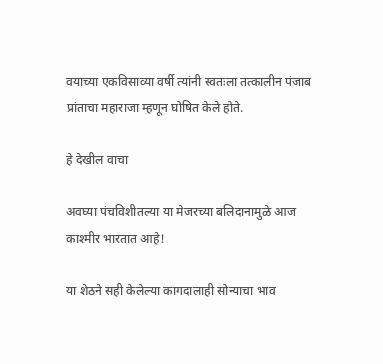वयाच्या एकविसाव्या वर्षी त्यांनी स्वतःला तत्कालीन पंजाब प्रांताचा महाराजा म्हणून घोषित केले होते.

हे देखील वाचा

अवघ्या पंचविशीतल्या या मेजरच्या बलिदानामुळे आज काश्मीर भारतात आहे!

या शेठने सही केलेल्या कागदालाही सोन्याचा भाव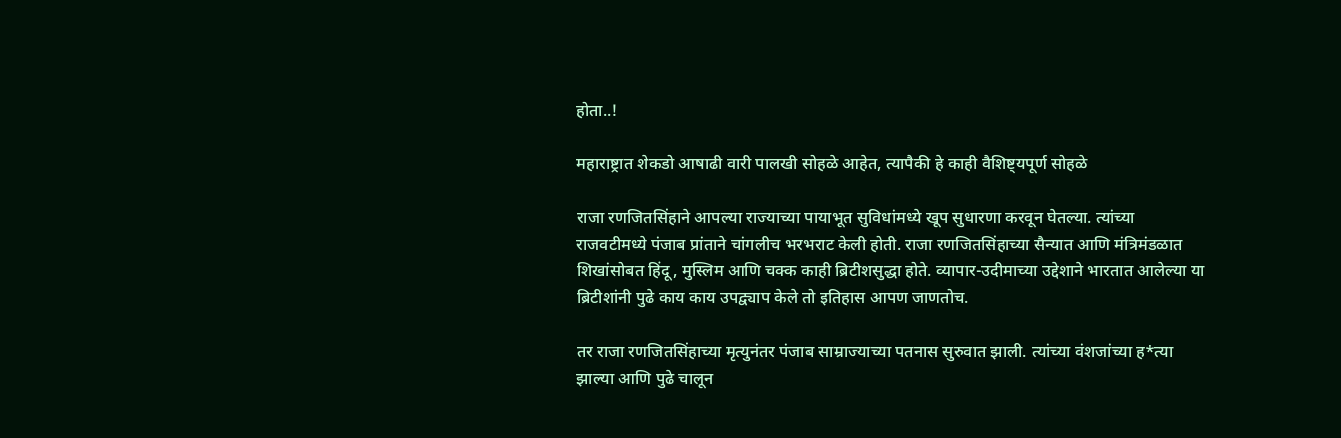होता..!

महाराष्ट्रात शेकडो आषाढी वारी पालखी सोहळे आहेत, त्यापैकी हे काही वैशिष्ट्यपूर्ण सोहळे

राजा रणजितसिंहाने आपल्या राज्याच्या पायाभूत सुविधांमध्ये खूप सुधारणा करवून घेतल्या. त्यांच्या राजवटीमध्ये पंजाब प्रांताने चांगलीच भरभराट केली होती. राजा रणजितसिंहाच्या सैन्यात आणि मंत्रिमंडळात शिखांसोबत हिंदू, मुस्लिम आणि चक्क काही ब्रिटीशसुद्धा होते. व्यापार-उदीमाच्या उद्देशाने भारतात आलेल्या या ब्रिटीशांनी पुढे काय काय उपद्व्याप केले तो इतिहास आपण जाणतोच.

तर राजा रणजितसिंहाच्या मृत्युनंतर पंजाब साम्राज्याच्या पतनास सुरुवात झाली. त्यांच्या वंशजांच्या ह*त्या झाल्या आणि पुढे चालून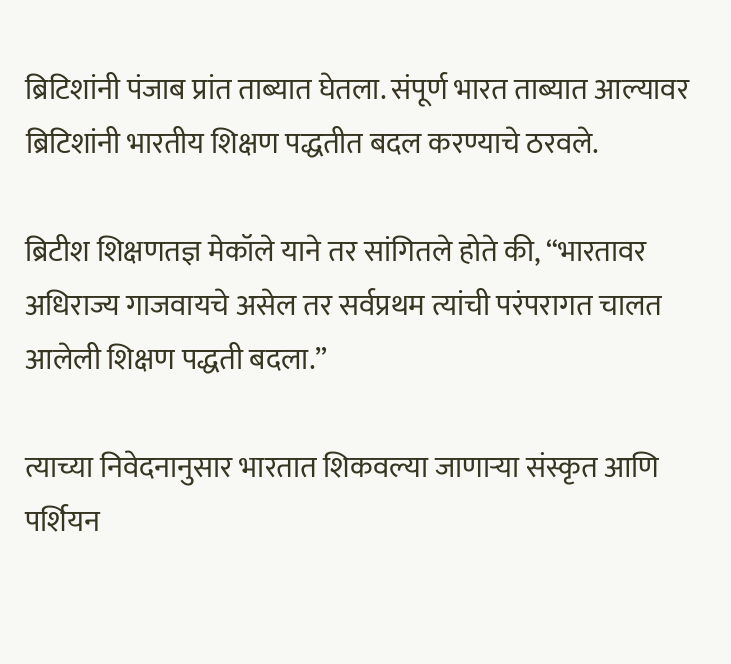ब्रिटिशांनी पंजाब प्रांत ताब्यात घेतला. संपूर्ण भारत ताब्यात आल्यावर ब्रिटिशांनी भारतीय शिक्षण पद्धतीत बदल करण्याचे ठरवले.

ब्रिटीश शिक्षणतज्ञ मेकॉले याने तर सांगितले होते की, “भारतावर अधिराज्य गाजवायचे असेल तर सर्वप्रथम त्यांची परंपरागत चालत आलेली शिक्षण पद्धती बदला.”

त्याच्या निवेदनानुसार भारतात शिकवल्या जाणाऱ्या संस्कृत आणि पर्शियन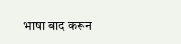भाषा बाद करून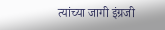त्यांच्या जागी इंग्रजी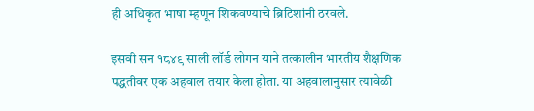ही अधिकृत भाषा म्हणून शिकवण्याचे ब्रिटिशांनी ठरवले.

इसवी सन १८४९ साली लॉर्ड लोगन याने तत्कालीन भारतीय शैक्षणिक पद्धतीवर एक अहवाल तयार केला होता. या अहवालानुसार त्यावेळी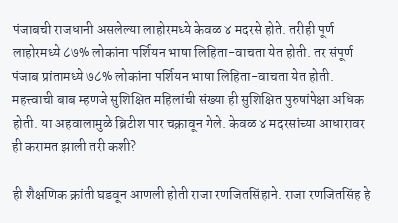पंजाबची राजधानी असलेल्या लाहोरमध्ये केवळ ४ मदरसे होते. तरीही पूर्ण लाहोरमध्ये ८७% लोकांना पर्शियन भाषा लिहिता-वाचता येत होती. तर संपूर्ण पंजाब प्रांतामध्ये ७८% लोकांना पर्शियन भाषा लिहिता-वाचता येत होती. महत्त्वाची बाब म्हणजे सुशिक्षित महिलांची संख्या ही सुशिक्षित पुरुषांपेक्षा अधिक होती. या अहवालामुळे ब्रिटीश पार चक्रावून गेले. केवळ ४ मदरसांच्या आधारावर ही करामत झाली तरी कशी?

ही शैक्षणिक क्रांती घडवून आणली होती राजा रणजितसिंहाने. राजा रणजितसिंह हे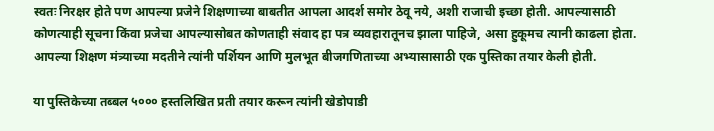स्वतः निरक्षर होते पण आपल्या प्रजेने शिक्षणाच्या बाबतीत आपला आदर्श समोर ठेवू नये, अशी राजाची इच्छा होती. आपल्यासाठी कोणत्याही सूचना किंवा प्रजेचा आपल्यासोबत कोणताही संवाद हा पत्र व्यवहारातूनच झाला पाहिजे, असा हुकूमच त्यानी काढला होता. आपल्या शिक्षण मंत्र्याच्या मदतीने त्यांनी पर्शियन आणि मुलभूत बीजगणिताच्या अभ्यासासाठी एक पुस्तिका तयार केली होती.

या पुस्तिकेच्या तब्बल ५००० हस्तलिखित प्रती तयार करून त्यांनी खेडोपाडी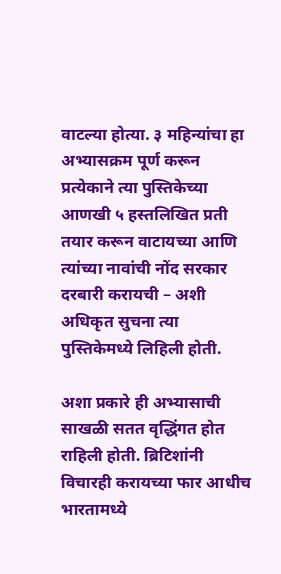वाटल्या होत्या. ३ महिन्यांचा हा अभ्यासक्रम पूर्ण करून प्रत्येकाने त्या पुस्तिकेच्या आणखी ५ हस्तलिखित प्रती तयार करून वाटायच्या आणि त्यांच्या नावांची नोंद सरकार दरबारी करायची – अशी अधिकृत सुचना त्या पुस्तिकेमध्ये लिहिली होती.

अशा प्रकारे ही अभ्यासाची साखळी सतत वृद्धिंगत होत राहिली होती. ब्रिटिशांनी विचारही करायच्या फार आधीच भारतामध्ये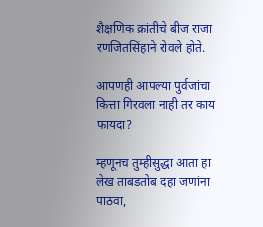शैक्षणिक क्रांतीचे बीज राजा रणजितसिंहाने रोवले होते.

आपणही आपल्या पुर्वजांचा कित्ता गिरवला नाही तर काय फायदा?

म्हणूनच तुम्हीसुद्धा आता हा लेख ताबडतोब दहा जणांना पाठवा,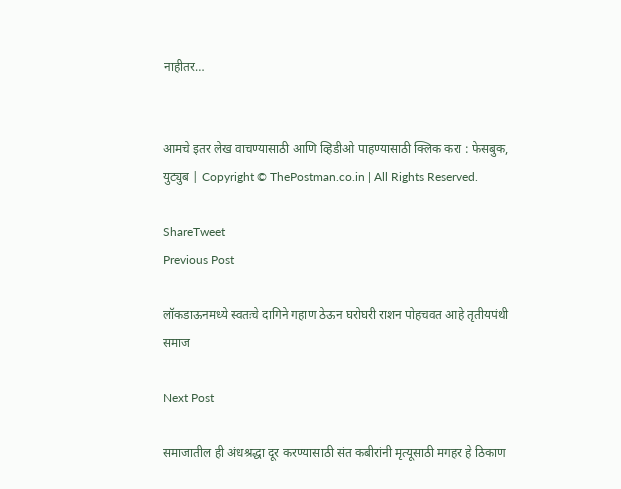नाहीतर…


आमचे इतर लेख वाचण्यासाठी आणि व्हिडीओ पाहण्यासाठी क्लिक करा : फेसबुक, युट्युब | Copyright © ThePostman.co.in | All Rights Reserved.

ShareTweet
Previous Post

लॉकडाऊनमध्ये स्वतःचे दागिने गहाण ठेऊन घरोघरी राशन पोहचवत आहे तृतीयपंथी समाज

Next Post

समाजातील ही अंधश्रद्धा दूर करण्यासाठी संत कबीरांनी मृत्यूसाठी मगहर हे ठिकाण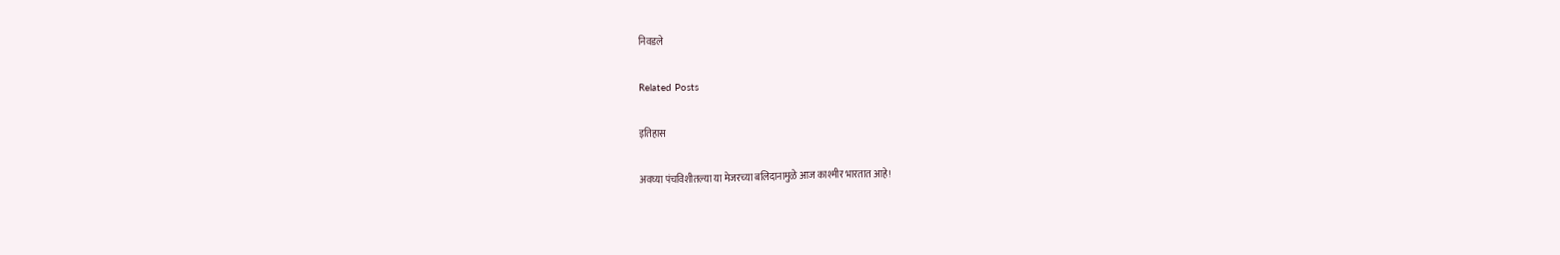निवडले

Related Posts

इतिहास

अवघ्या पंचविशीतल्या या मेजरच्या बलिदानामुळे आज काश्मीर भारतात आहे!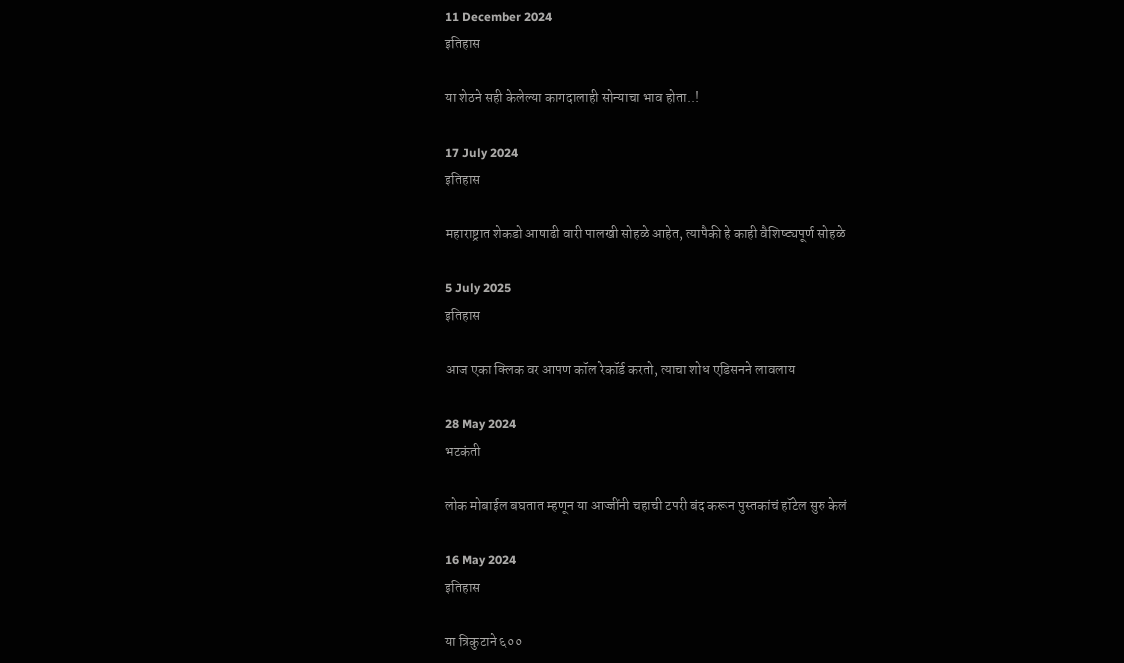11 December 2024
इतिहास

या शेठने सही केलेल्या कागदालाही सोन्याचा भाव होता..!

17 July 2024
इतिहास

महाराष्ट्रात शेकडो आषाढी वारी पालखी सोहळे आहेत, त्यापैकी हे काही वैशिष्ट्यपूर्ण सोहळे

5 July 2025
इतिहास

आज एका क्लिक वर आपण कॉल रेकॉर्ड करतो, त्याचा शोध एडिसनने लावलाय

28 May 2024
भटकंती

लोक मोबाईल बघतात म्हणून या आज्जींनी चहाची टपरी बंद करून पुस्तकांचं हॉटेल सुरु केलं

16 May 2024
इतिहास

या त्रिकुटाने ६००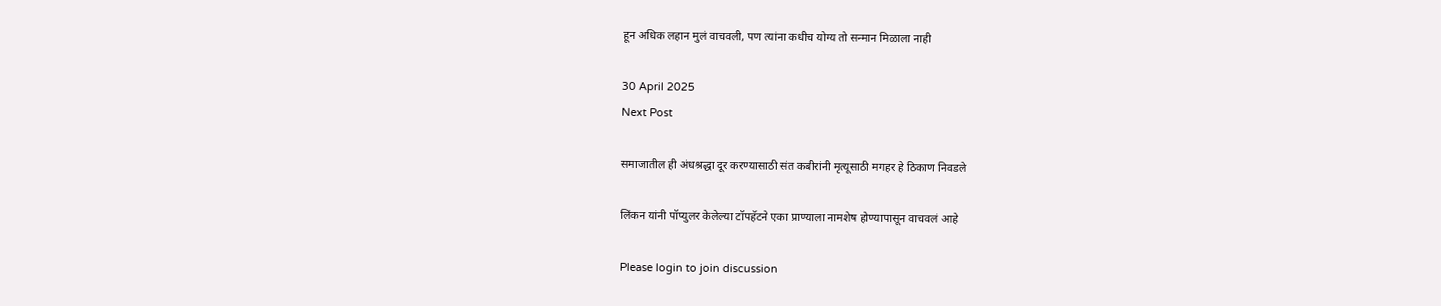हून अधिक लहान मुलं वाचवली, पण त्यांना कधीच योग्य तो सन्मान मिळाला नाही

30 April 2025
Next Post

समाजातील ही अंधश्रद्धा दूर करण्यासाठी संत कबीरांनी मृत्यूसाठी मगहर हे ठिकाण निवडले

लिंकन यांनी पॉप्युलर केलेल्या टॉपहॅटने एका प्राण्याला नामशेष होण्यापासून वाचवलं आहे

Please login to join discussion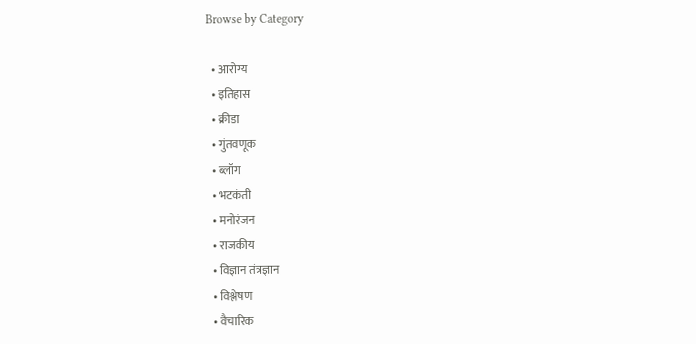Browse by Category

  • आरोग्य
  • इतिहास
  • क्रीडा
  • गुंतवणूक
  • ब्लॉग
  • भटकंती
  • मनोरंजन
  • राजकीय
  • विज्ञान तंत्रज्ञान
  • विश्लेषण
  • वैचारिक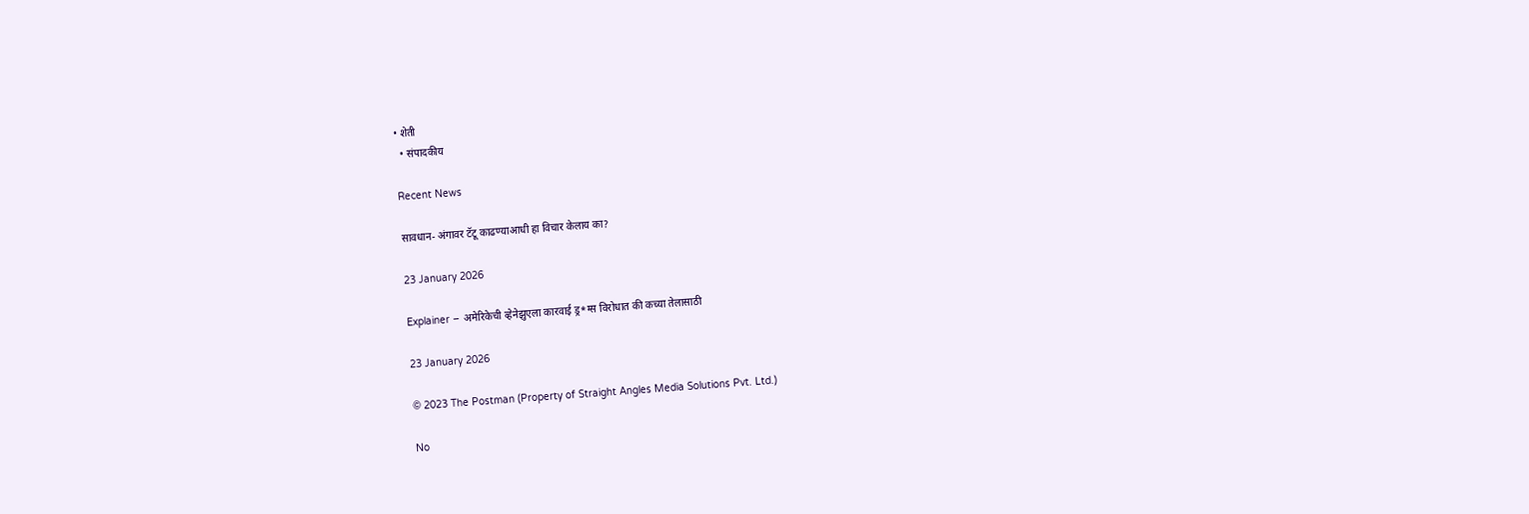• शेती
  • संपादकीय

Recent News

सावधान- अंगावर टॅटू काढण्याआधी हा विचार केलाय का?

23 January 2026

Explainer – अमेरिकेची व्हेनेझुएला कारवाई ड्र*ग्स विरोधात की कच्या तेलासाठी

23 January 2026

© 2023 The Postman (Property of Straight Angles Media Solutions Pvt. Ltd.)

No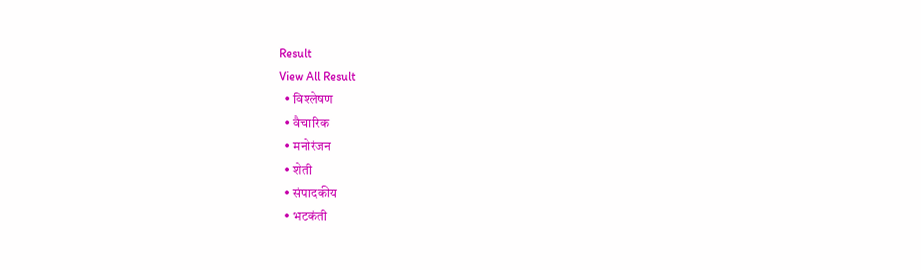Result
View All Result
  • विश्लेषण
  • वैचारिक
  • मनोरंजन
  • शेती
  • संपादकीय
  • भटकंती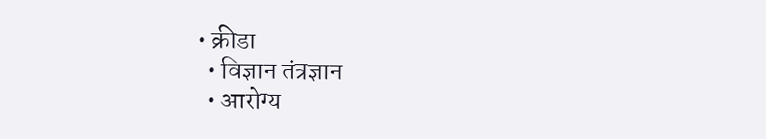• क्रीडा
  • विज्ञान तंत्रज्ञान
  • आरोग्य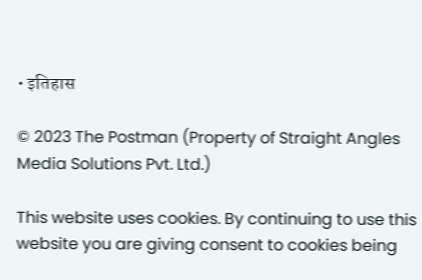• इतिहास

© 2023 The Postman (Property of Straight Angles Media Solutions Pvt. Ltd.)

This website uses cookies. By continuing to use this website you are giving consent to cookies being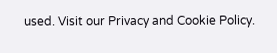used. Visit our Privacy and Cookie Policy.